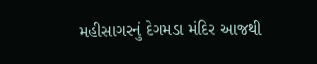મહીસાગરનું દેગમડા મંદિર આજથી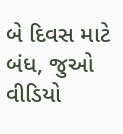બે દિવસ માટે બંધ, જુઓ વીડિયો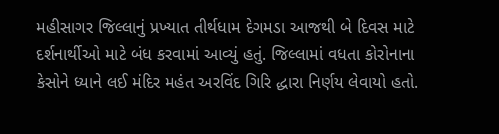મહીસાગર જિલ્લાનું પ્રખ્યાત તીર્થધામ દેગમડા આજથી બે દિવસ માટે દર્શનાર્થીઓ માટે બંધ કરવામાં આવ્યું હતું. જિલ્લામાં વધતા કોરોનાના કેસોને ધ્યાને લઈ મંદિર મહંત અરવિંદ ગિરિ દ્ધારા નિર્ણય લેવાયો હતો.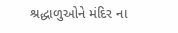શ્રદ્ધાળુઓને મંદિર ના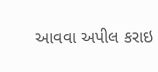આવવા અપીલ કરાઇ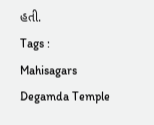હતી.
Tags :
Mahisagars Degamda Temple